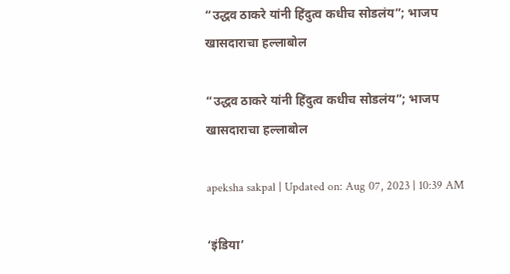“उद्धव ठाकरे यांनी हिंदुत्व कधीच सोडलंय”; भाजप खासदाराचा हल्लाबोल

“उद्धव ठाकरे यांनी हिंदुत्व कधीच सोडलंय”; भाजप खासदाराचा हल्लाबोल

apeksha sakpal | Updated on: Aug 07, 2023 | 10:39 AM

‘इंडिया’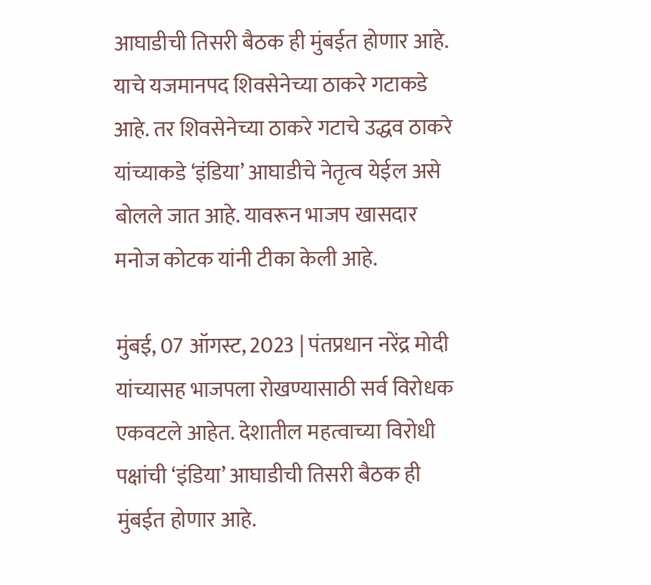आघाडीची तिसरी बैठक ही मुंबईत होणार आहे. याचे यजमानपद शिवसेनेच्या ठाकरे गटाकडे आहे. तर शिवसेनेच्या ठाकरे गटाचे उद्धव ठाकरे यांच्याकडे ‘इंडिया’ आघाडीचे नेतृत्व येईल असे बोलले जात आहे. यावरून भाजप खासदार मनोज कोटक यांनी टीका केली आहे.

मुंबई, 07 ऑगस्ट, 2023 | पंतप्रधान नरेंद्र मोदी यांच्यासह भाजपला रोखण्यासाठी सर्व विरोधक एकवटले आहेत. देशातील महत्वाच्या विरोधी पक्षांची ‘इंडिया’ आघाडीची तिसरी बैठक ही मुंबईत होणार आहे.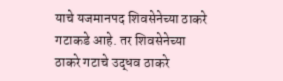याचे यजमानपद शिवसेनेच्या ठाकरे गटाकडे आहे. तर शिवसेनेच्या ठाकरे गटाचे उद्धव ठाकरे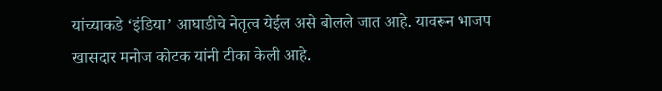यांच्याकडे ‘इंडिया’ आघाडीचे नेतृत्व येईल असे बोलले जात आहे. यावरून भाजप खासदार मनोज कोटक यांनी टीका केली आहे.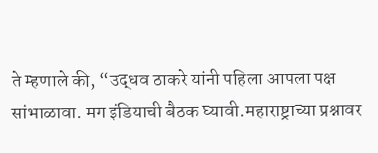ते म्हणाले की, “उद्धव ठाकरे यांनी पहिला आपला पक्ष सांभाळावा. मग इंडियाची बैठक घ्यावी.महाराष्ट्राच्या प्रश्नावर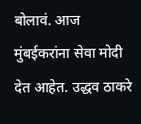बोलावं. आज मुंबईकरांना सेवा मोदी देत आहेत. उद्धव ठाकरे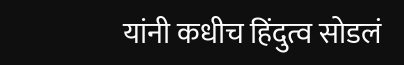यांनी कधीच हिंदुत्व सोडलं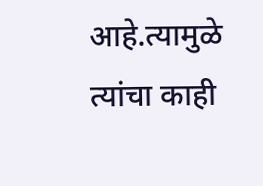आहे.त्यामुळे त्यांचा काही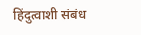हिंदुत्वाशी संबंध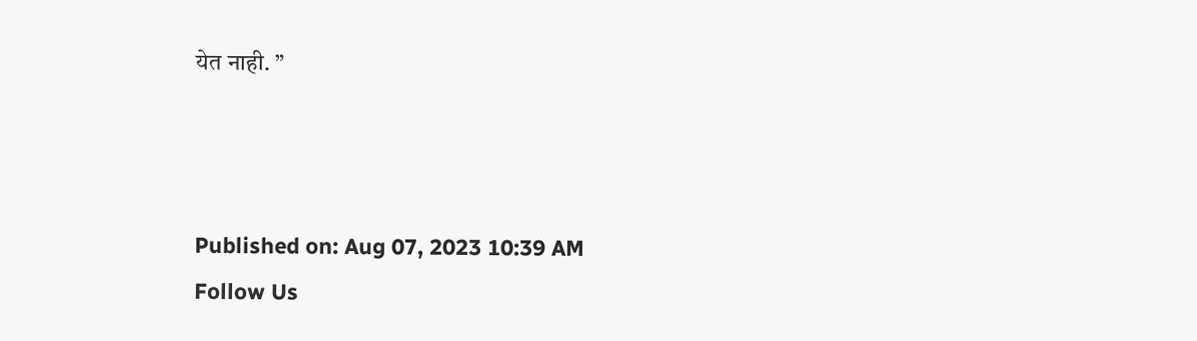येत नाही. ”



Published on: Aug 07, 2023 10:39 AM
Follow Us